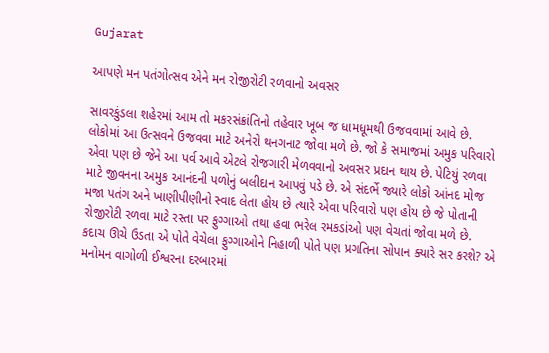Gujarat

આપણે મન પતંગોત્સવ એને મન રોજીરોટી રળવાનો અવસર

સાવરકુંડલા શહેરમાં આમ તો મકરસંક્રાંતિનો તહેવાર ખૂબ જ ધામધૂમથી ઉજવવામાં આવે છે. લોકોમાં આ ઉત્સવને ઉજવવા માટે અનેરો થનગનાટ જોવા મળે છે. જો કે સમાજમાં અમુક પરિવારો  એવા પણ છે જેને આ પર્વ આવે એટલે રોજગારી મેળવવાનો અવસર પ્રદાન થાય છે. પેટિયું રળવા માટે જીવનના અમુક આનંદની પળોનું બલીદાન આપવું પડે છે. એ સંદર્ભે જ્યારે લોકો આંનદ મોજ મજા પતંગ અને ખાણીપીણીનો સ્વાદ લેતા હોય છે ત્યારે એવા પરિવારો પણ હોય છે જે પોતાની રોજીરોટી રળવા માટે રસ્તા પર ફુગ્ગાઓ તથા હવા ભરેલ રમકડાંઓ પણ વેચતાં જોવા મળે છે. કદાચ ઊચે ઉડતા એ પોતે વેચેલા ફુગ્ગાઓને નિહાળી પોતે પણ પ્રગતિના સોપાન ક્યારે સર કરશે? એ મનોમન વાગોળી ઈશ્વરના દરબારમાં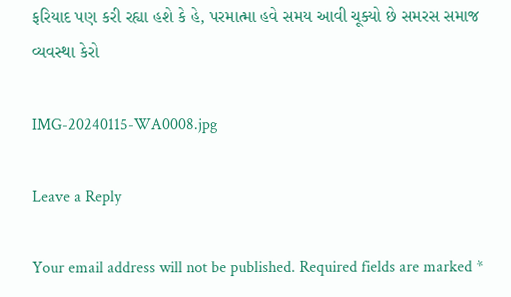ફરિયાદ પણ કરી રહ્યા હશે કે હે, પરમાત્મા હવે સમય આવી ચૂક્યો છે સમરસ સમાજ વ્યવસ્થા કેરો

IMG-20240115-WA0008.jpg

Leave a Reply

Your email address will not be published. Required fields are marked *